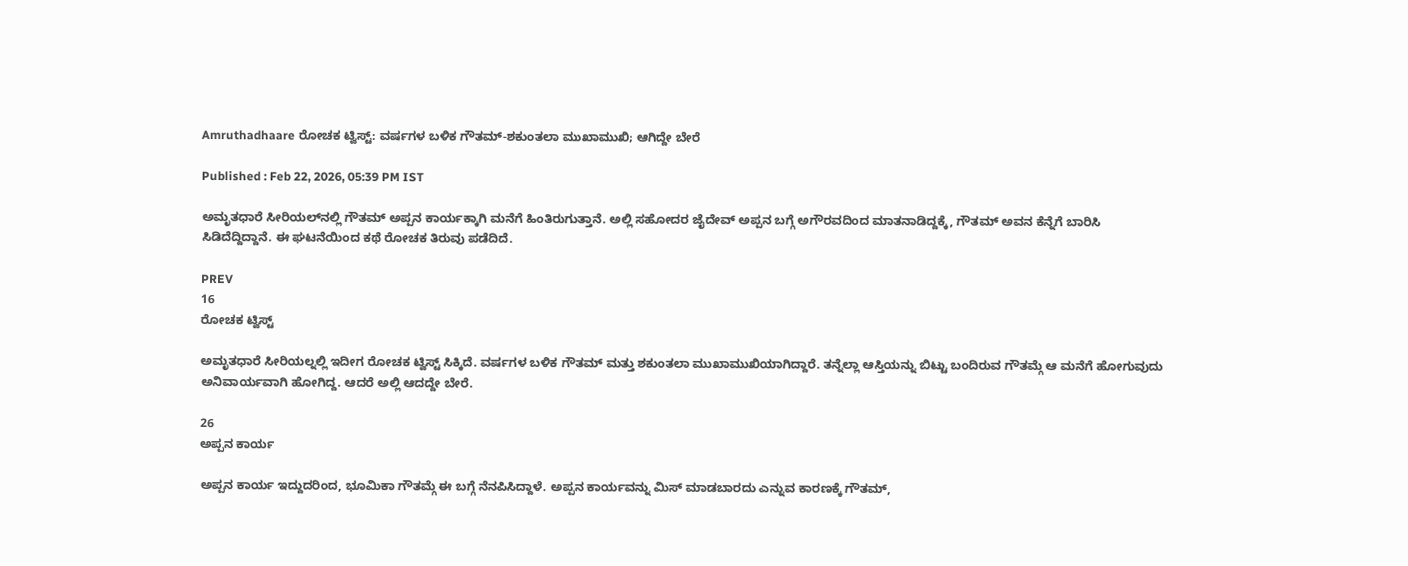Amruthadhaare ರೋಚಕ ಟ್ವಿಸ್ಟ್: ವರ್ಷಗಳ ಬಳಿಕ ಗೌತಮ್-ಶಕುಂತಲಾ ಮುಖಾಮುಖಿ; ಆಗಿದ್ದೇ ಬೇರೆ

Published : Feb 22, 2026, 05:39 PM IST

ಅಮೃತಧಾರೆ ಸೀರಿಯಲ್‌ನಲ್ಲಿ ಗೌತಮ್ ಅಪ್ಪನ ಕಾರ್ಯಕ್ಕಾಗಿ ಮನೆಗೆ ಹಿಂತಿರುಗುತ್ತಾನೆ. ಅಲ್ಲಿ ಸಹೋದರ ಜೈದೇವ್ ಅಪ್ಪನ ಬಗ್ಗೆ ಅಗೌರವದಿಂದ ಮಾತನಾಡಿದ್ದಕ್ಕೆ, ಗೌತಮ್ ಅವನ ಕೆನ್ನೆಗೆ ಬಾರಿಸಿ ಸಿಡಿದೆದ್ದಿದ್ದಾನೆ. ಈ ಘಟನೆಯಿಂದ ಕಥೆ ರೋಚಕ ತಿರುವು ಪಡೆದಿದೆ.

PREV
16
ರೋಚಕ ಟ್ವಿಸ್ಟ್

ಅಮೃತಧಾರೆ ಸೀರಿಯಲ್ನಲ್ಲಿ ಇದೀಗ ರೋಚಕ ಟ್ವಿಸ್ಟ್ ಸಿಕ್ಕಿದೆ. ವರ್ಷಗಳ ಬಳಿಕ ಗೌತಮ್ ಮತ್ತು ಶಕುಂತಲಾ ಮುಖಾಮುಖಿಯಾಗಿದ್ದಾರೆ. ತನ್ನೆಲ್ಲಾ ಆಸ್ತಿಯನ್ನು ಬಿಟ್ಟು ಬಂದಿರುವ ಗೌತಮ್ಗೆ ಆ ಮನೆಗೆ ಹೋಗುವುದು ಅನಿವಾರ್ಯವಾಗಿ ಹೋಗಿದ್ದ. ಆದರೆ ಅಲ್ಲಿ ಆದದ್ದೇ ಬೇರೆ.

26
ಅಪ್ಪನ ಕಾರ್ಯ

ಅಪ್ಪನ ಕಾರ್ಯ ಇದ್ದುದರಿಂದ, ಭೂಮಿಕಾ ಗೌತಮ್ಗೆ ಈ ಬಗ್ಗೆ ನೆನಪಿಸಿದ್ದಾಳೆ. ಅಪ್ಪನ ಕಾರ್ಯವನ್ನು ಮಿಸ್ ಮಾಡಬಾರದು ಎನ್ನುವ ಕಾರಣಕ್ಕೆ ಗೌತಮ್,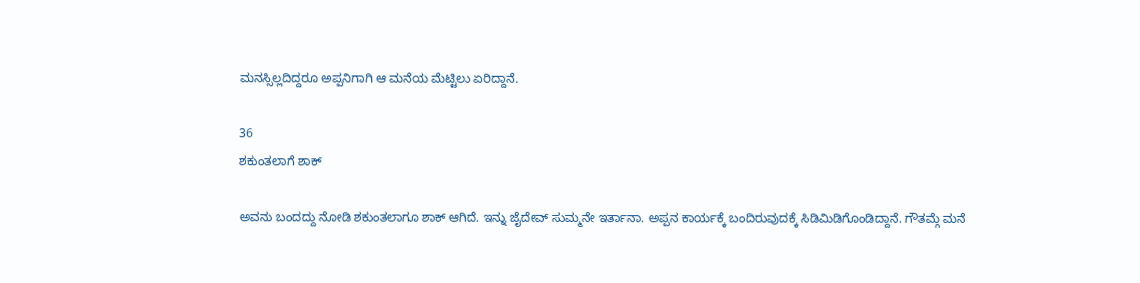ಮನಸ್ಸಿಲ್ಲದಿದ್ದರೂ ಅಪ್ಪನಿಗಾಗಿ ಆ ಮನೆಯ ಮೆಟ್ಟಿಲು ಏರಿದ್ದಾನೆ.

36
ಶಕುಂತಲಾಗೆ ಶಾಕ್

ಅವನು ಬಂದದ್ದು ನೋಡಿ ಶಕುಂತಲಾಗೂ ಶಾಕ್ ಆಗಿದೆ. ಇನ್ನು ಜೈದೇವ್ ಸುಮ್ಮನೇ ಇರ್ತಾನಾ. ಅಪ್ಪನ ಕಾರ್ಯಕ್ಕೆ ಬಂದಿರುವುದಕ್ಕೆ ಸಿಡಿಮಿಡಿಗೊಂಡಿದ್ದಾನೆ. ಗೌತಮ್ಗೆ ಮನೆ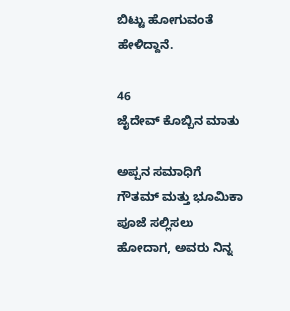ಬಿಟ್ಟು ಹೋಗುವಂತೆ ಹೇಳಿದ್ದಾನೆ.

46
ಜೈದೇವ್ ಕೊಬ್ಬಿನ ಮಾತು

ಅಪ್ಪನ ಸಮಾಧಿಗೆ ಗೌತಮ್ ಮತ್ತು ಭೂಮಿಕಾ ಪೂಜೆ ಸಲ್ಲಿಸಲು ಹೋದಾಗ, ಅವರು ನಿನ್ನ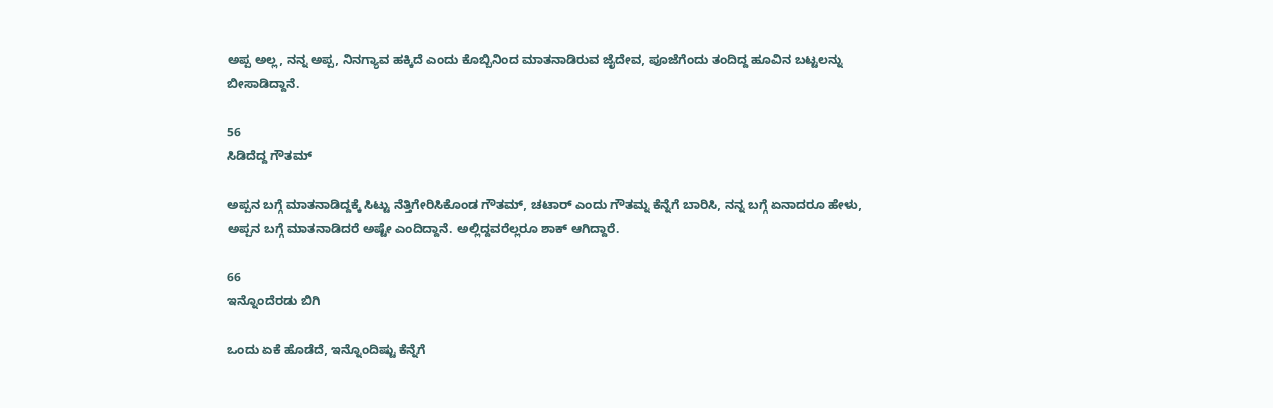ಅಪ್ಪ ಅಲ್ಲ, ನನ್ನ ಅಪ್ಪ, ನಿನಗ್ಯಾವ ಹಕ್ಕಿದೆ ಎಂದು ಕೊಬ್ಬಿನಿಂದ ಮಾತನಾಡಿರುವ ಜೈದೇವ, ಪೂಜೆಗೆಂದು ತಂದಿದ್ದ ಹೂವಿನ ಬಟ್ಟಲನ್ನು ಬೀಸಾಡಿದ್ದಾನೆ.

56
ಸಿಡಿದೆದ್ದ ಗೌತಮ್

ಅಪ್ಪನ ಬಗ್ಗೆ ಮಾತನಾಡಿದ್ದಕ್ಕೆ ಸಿಟ್ಟು ನೆತ್ತಿಗೇರಿಸಿಕೊಂಡ ಗೌತಮ್, ಚಟಾರ್ ಎಂದು ಗೌತಮ್ನ ಕೆನ್ನೆಗೆ ಬಾರಿಸಿ, ನನ್ನ ಬಗ್ಗೆ ಏನಾದರೂ ಹೇಳು, ಅಪ್ಪನ ಬಗ್ಗೆ ಮಾತನಾಡಿದರೆ ಅಷ್ಟೇ ಎಂದಿದ್ದಾನೆ. ಅಲ್ಲಿದ್ದವರೆಲ್ಲರೂ ಶಾಕ್ ಆಗಿದ್ದಾರೆ.

66
ಇನ್ನೊಂದೆರಡು ಬಿಗಿ

ಒಂದು ಏಕೆ ಹೊಡೆದೆ, ಇನ್ನೊಂದಿಷ್ಟು ಕೆನ್ನೆಗೆ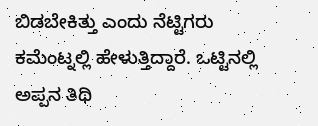ಬಿಡಬೇಕಿತ್ತು ಎಂದು ನೆಟ್ಟಿಗರು ಕಮೆಂಟ್ನಲ್ಲಿ ಹೇಳುತ್ತಿದ್ದಾರೆ. ಒಟ್ಟಿನಲ್ಲಿ ಅಪ್ಪನ ತಿಥಿ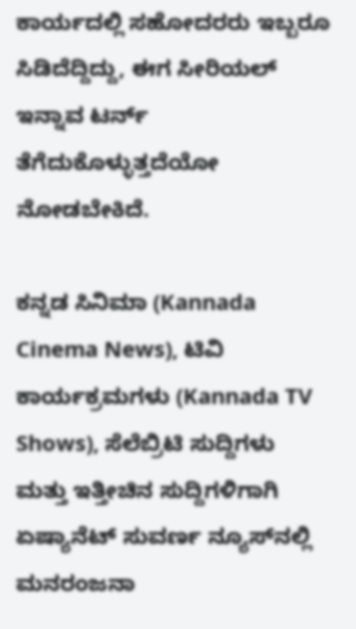ಕಾರ್ಯದಲ್ಲಿ ಸಹೋದರರು ಇಬ್ಬರೂ ಸಿಡಿದೆದ್ದಿದ್ದು, ಈಗ ಸೀರಿಯಲ್ ಇನ್ನಾವ ಟರ್ನ್ ತೆಗೆದುಕೊಳ್ಳುತ್ತದೆಯೋ ನೋಡಬೇಕಿದೆ.

ಕನ್ನಡ ಸಿನಿಮಾ (Kannada Cinema News), ಟಿವಿ ಕಾರ್ಯಕ್ರಮಗಳು (Kannada TV Shows), ಸೆಲೆಬ್ರಿಟಿ ಸುದ್ದಿಗಳು ಮತ್ತು ಇತ್ತೀಚಿನ ಸುದ್ದಿಗಳಿಗಾಗಿ ಏಷ್ಯಾನೆಟ್ ಸುವರ್ಣ ನ್ಯೂಸ್‌ನಲ್ಲಿ ಮನರಂಜನಾ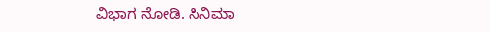ವಿಭಾಗ ನೋಡಿ. ಸಿನಿಮಾ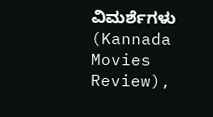ವಿಮರ್ಶೆಗಳು (Kannada Movies Review),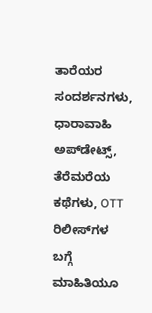ತಾರೆಯರ ಸಂದರ್ಶನಗಳು, ಧಾರಾವಾಹಿ ಅಪ್‌ಡೇಟ್ಸ್‌, ತೆರೆಮರೆಯ ಕಥೆಗಳು, OTT ರಿಲೀಸ್‌ಗಳ ಬಗ್ಗೆ ಮಾಹಿತಿಯೂ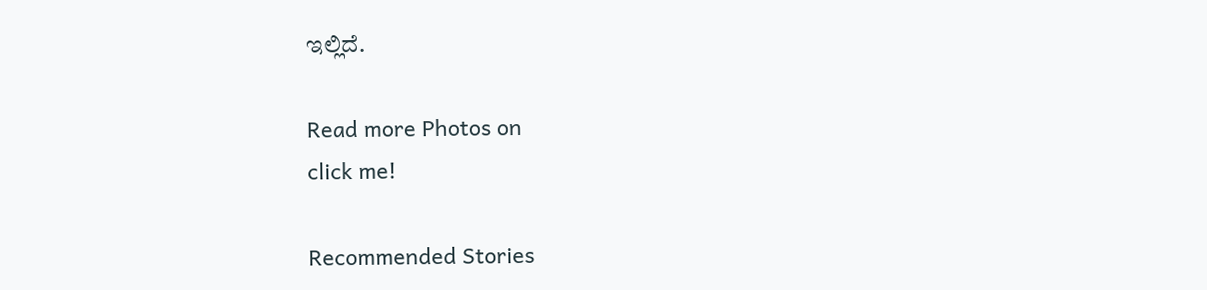ಇಲ್ಲಿದೆ.

Read more Photos on
click me!

Recommended Stories